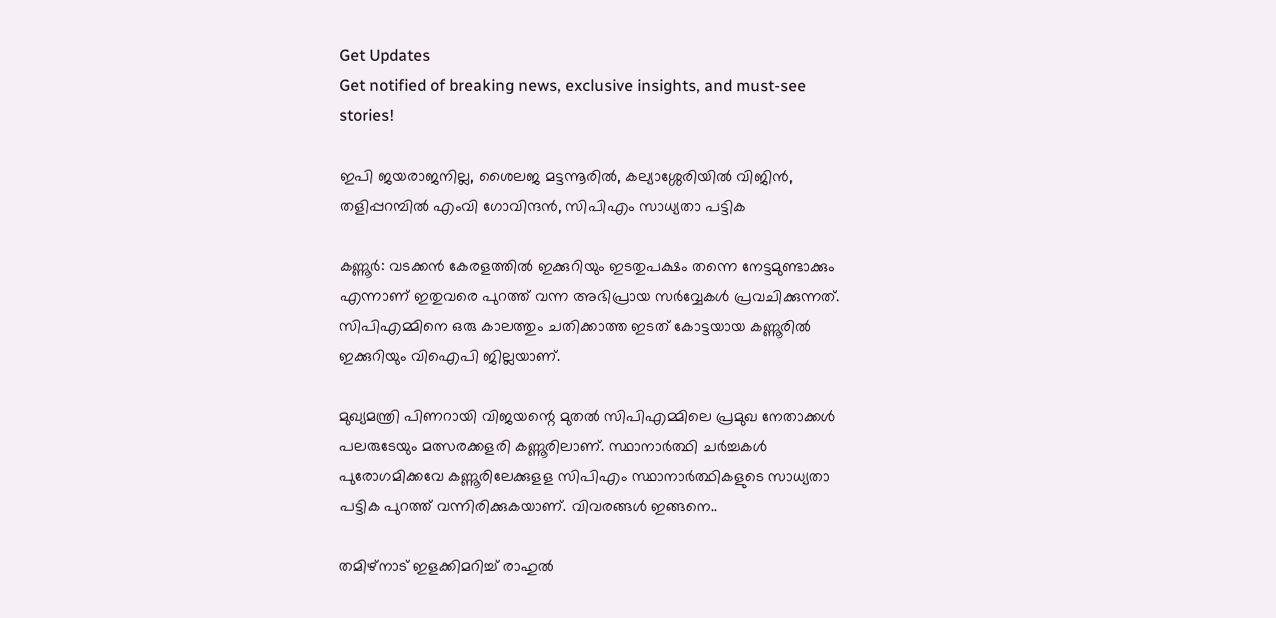Get Updates
Get notified of breaking news, exclusive insights, and must-see stories!

ഇപി ജയരാജനില്ല, ശൈലജ മട്ടന്നൂരിൽ, കല്യാശ്ശേരിയിൽ വിജിൻ, തളിപ്പറമ്പിൽ എംവി ഗോവിന്ദൻ, സിപിഎം സാധ്യതാ പട്ടിക

കണ്ണൂര്‍: വടക്കന്‍ കേരളത്തില്‍ ഇക്കുറിയും ഇടതുപക്ഷം തന്നെ നേട്ടമുണ്ടാക്കും എന്നാണ് ഇതുവരെ പുറത്ത് വന്ന അഭിപ്രായ സര്‍വ്വേകള്‍ പ്രവചിക്കുന്നത്. സിപിഎമ്മിനെ ഒരു കാലത്തും ചതിക്കാത്ത ഇടത് കോട്ടയായ കണ്ണൂരില്‍ ഇക്കുറിയും വിഐപി ജില്ലയാണ്.

മുഖ്യമന്ത്രി പിണറായി വിജയന്റെ മുതല്‍ സിപിഎമ്മിലെ പ്രമുഖ നേതാക്കള്‍ പലരുടേയും മത്സരക്കളരി കണ്ണൂരിലാണ്. സ്ഥാനാര്‍ത്ഥി ചര്‍ച്ചകള്‍ പുരോഗമിക്കവേ കണ്ണൂരിലേക്കുളള സിപിഎം സ്ഥാനാര്‍ത്ഥികളുടെ സാധ്യതാ പട്ടിക പുറത്ത് വന്നിരിക്കുകയാണ്. വിവരങ്ങള്‍ ഇങ്ങനെ..

തമിഴ്‌നാട് ഇളക്കിമറിച്ച് രാഹുല്‍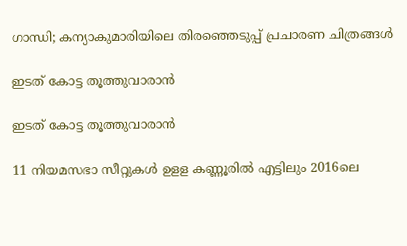ഗാന്ധി; കന്യാകുമാരിയിലെ തിരഞ്ഞെടുപ്പ് പ്രചാരണ ചിത്രങ്ങള്‍

ഇടത് കോട്ട തൂത്തുവാരാൻ

ഇടത് കോട്ട തൂത്തുവാരാൻ

11 നിയമസഭാ സീറ്റുകള്‍ ഉളള കണ്ണൂരില്‍ എട്ടിലും 2016ലെ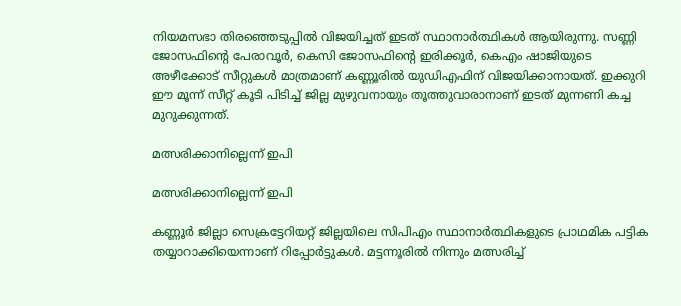നിയമസഭാ തിരഞ്ഞെടുപ്പില്‍ വിജയിച്ചത് ഇടത് സ്ഥാനാര്‍ത്ഥികള്‍ ആയിരുന്നു. സണ്ണി ജോസഫിന്റെ പേരാവൂര്‍, കെസി ജോസഫിന്റെ ഇരിക്കൂര്‍, കെഎം ഷാജിയുടെ അഴീക്കോട് സീറ്റുകള്‍ മാത്രമാണ് കണ്ണൂരില്‍ യുഡിഎഫിന് വിജയിക്കാനായത്. ഇക്കുറി ഈ മൂന്ന് സീറ്റ് കൂടി പിടിച്ച് ജില്ല മുഴുവനായും തൂത്തുവാരാനാണ് ഇടത് മുന്നണി കച്ച മുറുക്കുന്നത്.

മത്സരിക്കാനില്ലെന്ന് ഇപി

മത്സരിക്കാനില്ലെന്ന് ഇപി

കണ്ണൂര്‍ ജില്ലാ സെക്രട്ടേറിയറ്റ് ജില്ലയിലെ സിപിഎം സ്ഥാനാര്‍ത്ഥികളുടെ പ്രാഥമിക പട്ടിക തയ്യാറാക്കിയെന്നാണ് റിപ്പോര്‍ട്ടുകള്‍. മട്ടന്നൂരില്‍ നിന്നും മത്സരിച്ച്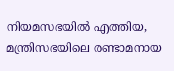നിയമസഭയില്‍ എത്തിയ, മന്ത്രിസഭയിലെ രണ്ടാമനായ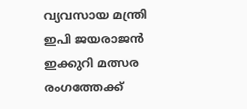വ്യവസായ മന്ത്രി ഇപി ജയരാജന്‍ ഇക്കുറി മത്സര രംഗത്തേക്ക്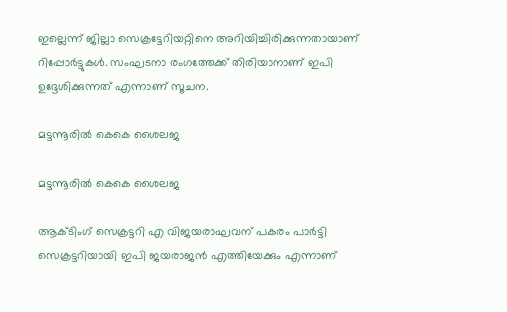ഇല്ലെന്ന് ജില്ലാ സെക്രട്ടേറിയറ്റിനെ അറിയിച്ചിരിക്കുന്നതായാണ് റിപ്പോര്‍ട്ടുകള്‍. സംഘടനാ രംഗത്തേക്ക് തിരിയാനാണ് ഇപി ഉദ്ദേശിക്കുന്നത് എന്നാണ് സൂചന.

മട്ടന്നൂരിൽ കെകെ ശൈലജ

മട്ടന്നൂരിൽ കെകെ ശൈലജ

ആക്ടിംഗ് സെക്രട്ടറി എ വിജയരാഘവന് പകരം പാര്‍ട്ടി സെക്രട്ടറിയായി ഇപി ജയരാജന്‍ എത്തിയേക്കും എന്നാണ്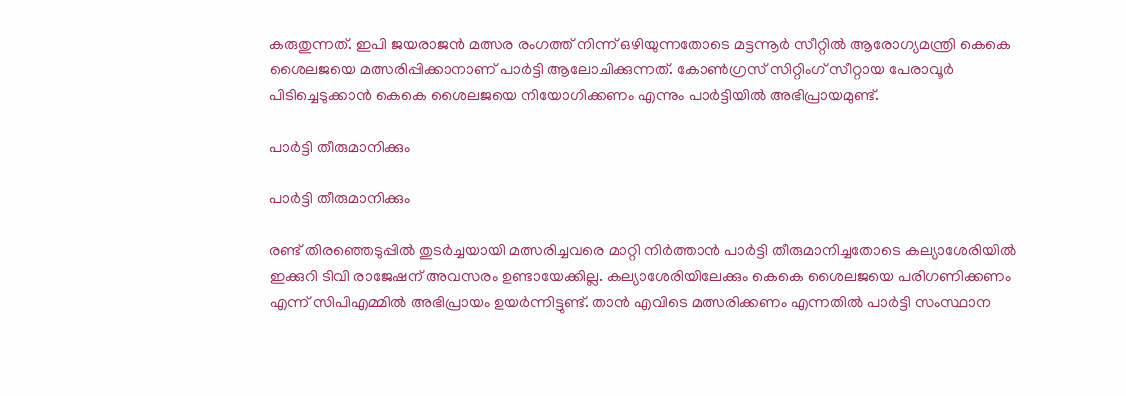കരുതുന്നത്. ഇപി ജയരാജന്‍ മത്സര രംഗത്ത് നിന്ന് ഒഴിയുന്നതോടെ മട്ടന്നൂര്‍ സീറ്റില്‍ ആരോഗ്യമന്ത്രി കെകെ ശൈലജയെ മത്സരിപ്പിക്കാനാണ് പാര്‍ട്ടി ആലോചിക്കുന്നത്. കോണ്‍ഗ്രസ് സിറ്റിംഗ് സീറ്റായ പേരാവൂര്‍ പിടിച്ചെടുക്കാന്‍ കെകെ ശൈലജയെ നിയോഗിക്കണം എന്നും പാര്‍ട്ടിയില്‍ അഭിപ്രായമുണ്ട്.

പാർട്ടി തീരുമാനിക്കും

പാർട്ടി തീരുമാനിക്കും

രണ്ട് തിരഞ്ഞെടുപ്പില്‍ തുടര്‍ച്ചയായി മത്സരിച്ചവരെ മാറ്റി നിര്‍ത്താന്‍ പാര്‍ട്ടി തീരുമാനിച്ചതോടെ കല്യാശേരിയില്‍ ഇക്കുറി ടിവി രാജേഷന് അവസരം ഉണ്ടായേക്കില്ല. കല്യാശേരിയിലേക്കും കെകെ ശൈലജയെ പരിഗണിക്കണം എന്ന് സിപിഎമ്മില്‍ അഭിപ്രായം ഉയര്‍ന്നിട്ടുണ്ട്. താന്‍ എവിടെ മത്സരിക്കണം എന്നതില്‍ പാര്‍ട്ടി സംസ്ഥാന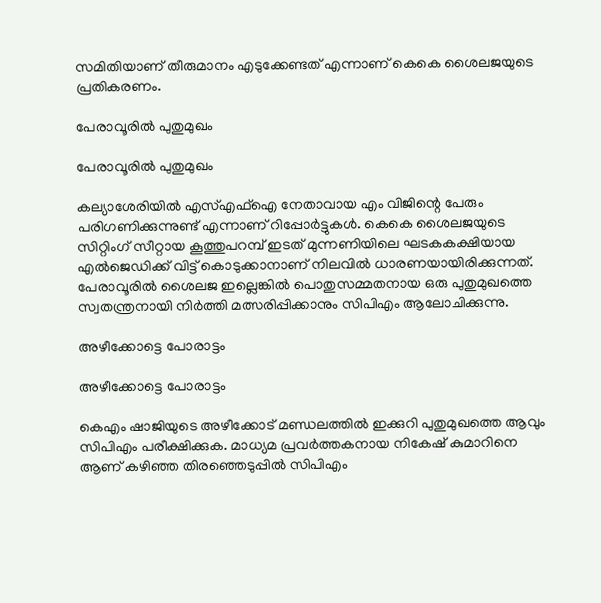സമിതിയാണ് തീരുമാനം എടുക്കേണ്ടത് എന്നാണ് കെകെ ശൈലജയുടെ പ്രതികരണം.

പേരാവൂരിൽ പുതുമുഖം

പേരാവൂരിൽ പുതുമുഖം

കല്യാശേരിയില്‍ എസ്എഫ്‌ഐ നേതാവായ എം വിജിന്റെ പേരും പരിഗണിക്കുന്നുണ്ട് എന്നാണ് റിപ്പോര്‍ട്ടുകള്‍. കെകെ ശൈലജയുടെ സിറ്റിംഗ് സീറ്റായ കൂത്തുപറമ്പ് ഇടത് മുന്നണിയിലെ ഘടകകക്ഷിയായ എല്‍ജെഡിക്ക് വിട്ട് കൊടുക്കാനാണ് നിലവില്‍ ധാരണയായിരിക്കുന്നത്. പേരാവൂരില്‍ ശൈലജ ഇല്ലെങ്കില്‍ പൊതുസമ്മതനായ ഒരു പുതുമുഖത്തെ സ്വതന്ത്രനായി നിര്‍ത്തി മത്സരിപ്പിക്കാനും സിപിഎം ആലോചിക്കുന്നു.

അഴീക്കോട്ടെ പോരാട്ടം

അഴീക്കോട്ടെ പോരാട്ടം

കെഎം ഷാജിയുടെ അഴീക്കോട് മണ്ഡലത്തില്‍ ഇക്കുറി പുതുമുഖത്തെ ആവും സിപിഎം പരീക്ഷിക്കുക. മാധ്യമ പ്രവര്‍ത്തകനായ നികേഷ് കുമാറിനെ ആണ് കഴിഞ്ഞ തിരഞ്ഞെടുപ്പില്‍ സിപിഎം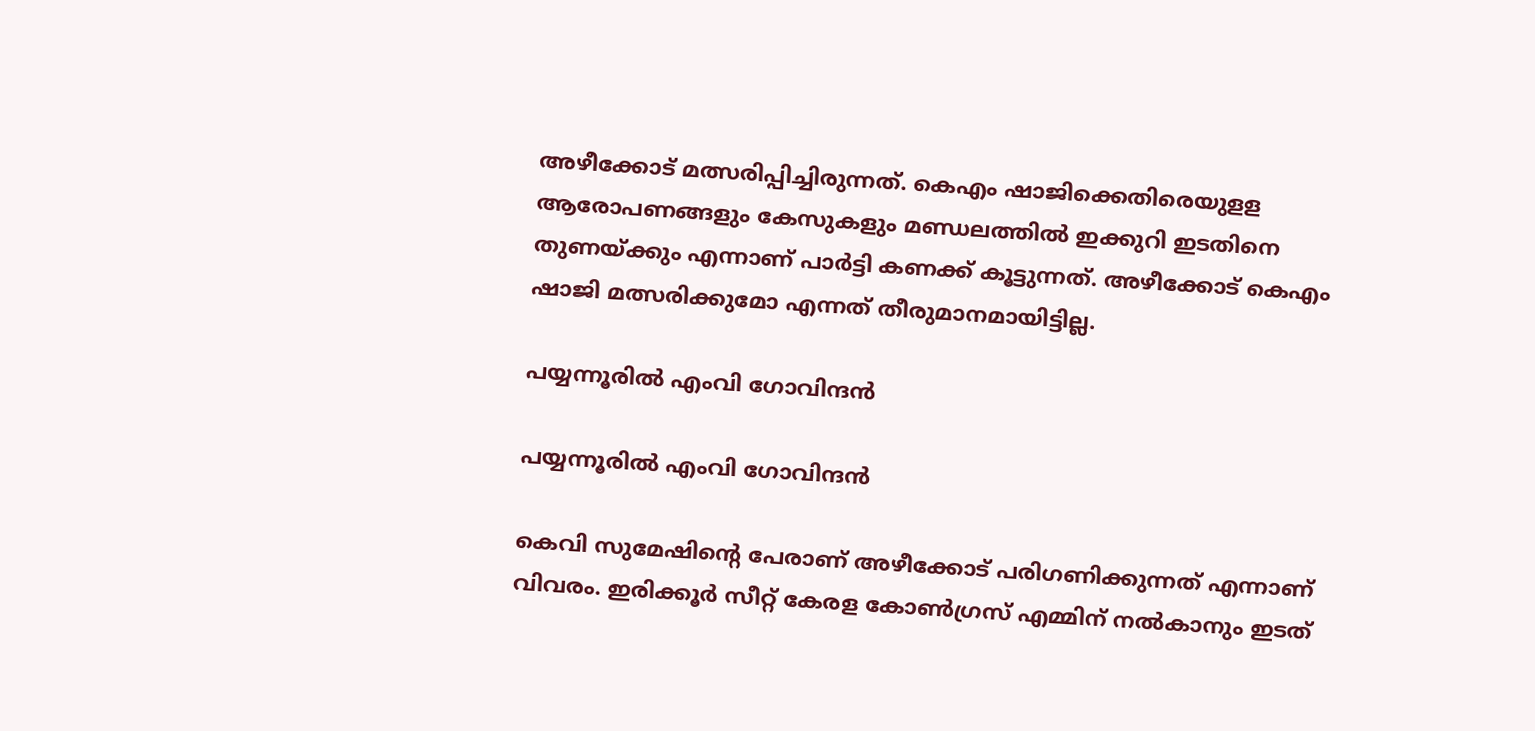അഴീക്കോട് മത്സരിപ്പിച്ചിരുന്നത്. കെഎം ഷാജിക്കെതിരെയുളള ആരോപണങ്ങളും കേസുകളും മണ്ഡലത്തില്‍ ഇക്കുറി ഇടതിനെ തുണയ്ക്കും എന്നാണ് പാര്‍ട്ടി കണക്ക് കൂട്ടുന്നത്. അഴീക്കോട് കെഎം ഷാജി മത്സരിക്കുമോ എന്നത് തീരുമാനമായിട്ടില്ല.

പയ്യന്നൂരിൽ എംവി ഗോവിന്ദൻ

പയ്യന്നൂരിൽ എംവി ഗോവിന്ദൻ

കെവി സുമേഷിന്റെ പേരാണ് അഴീക്കോട് പരിഗണിക്കുന്നത് എന്നാണ് വിവരം. ഇരിക്കൂര്‍ സീറ്റ് കേരള കോണ്‍ഗ്രസ് എമ്മിന് നല്‍കാനും ഇടത്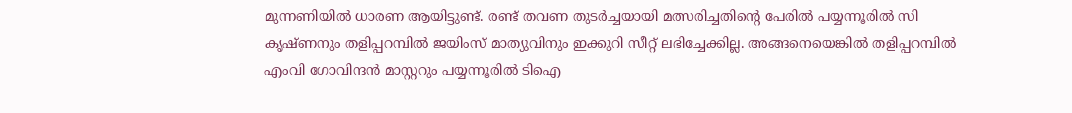മുന്നണിയില്‍ ധാരണ ആയിട്ടുണ്ട്. രണ്ട് തവണ തുടര്‍ച്ചയായി മത്സരിച്ചതിന്റെ പേരില്‍ പയ്യന്നൂരില്‍ സി കൃഷ്ണനും തളിപ്പറമ്പില്‍ ജയിംസ് മാത്യുവിനും ഇക്കുറി സീറ്റ് ലഭിച്ചേക്കില്ല. അങ്ങനെയെങ്കില്‍ തളിപ്പറമ്പില്‍ എംവി ഗോവിന്ദന്‍ മാസ്റ്ററും പയ്യന്നൂരില്‍ ടിഐ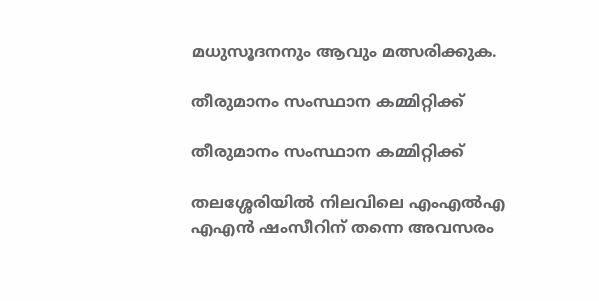മധുസൂദനനും ആവും മത്സരിക്കുക.

തീരുമാനം സംസ്ഥാന കമ്മിറ്റിക്ക്

തീരുമാനം സംസ്ഥാന കമ്മിറ്റിക്ക്

തലശ്ശേരിയില്‍ നിലവിലെ എംഎല്‍എ എഎന്‍ ഷംസീറിന് തന്നെ അവസരം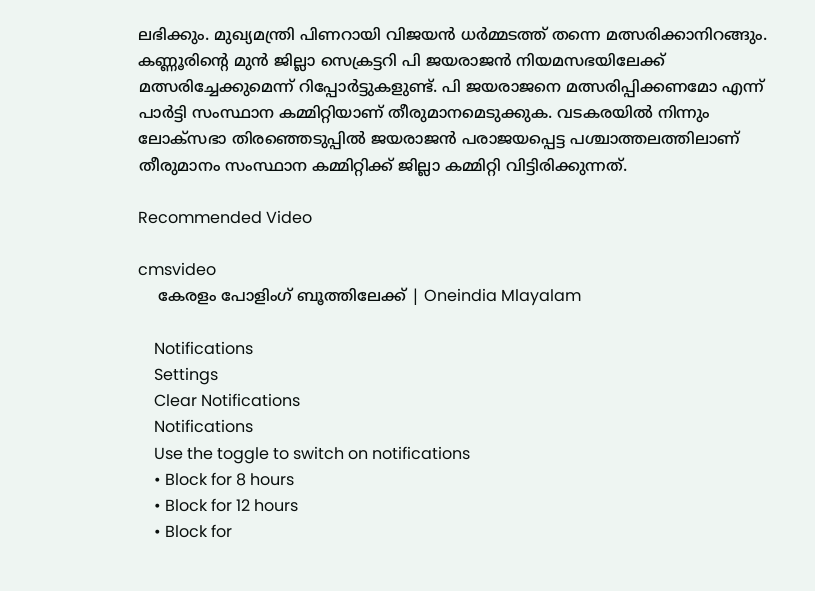ലഭിക്കും. മുഖ്യമന്ത്രി പിണറായി വിജയന്‍ ധര്‍മ്മടത്ത് തന്നെ മത്സരിക്കാനിറങ്ങും. കണ്ണൂരിന്റെ മുന്‍ ജില്ലാ സെക്രട്ടറി പി ജയരാജന്‍ നിയമസഭയിലേക്ക് മത്സരിച്ചേക്കുമെന്ന് റിപ്പോര്‍ട്ടുകളുണ്ട്. പി ജയരാജനെ മത്സരിപ്പിക്കണമോ എന്ന് പാര്‍ട്ടി സംസ്ഥാന കമ്മിറ്റിയാണ് തീരുമാനമെടുക്കുക. വടകരയില്‍ നിന്നും ലോക്‌സഭാ തിരഞ്ഞെടുപ്പില്‍ ജയരാജന്‍ പരാജയപ്പെട്ട പശ്ചാത്തലത്തിലാണ് തീരുമാനം സംസ്ഥാന കമ്മിറ്റിക്ക് ജില്ലാ കമ്മിറ്റി വിട്ടിരിക്കുന്നത്.

Recommended Video

cmsvideo
    കേരളം പോളിംഗ് ബൂത്തിലേക്ക് | Oneindia Mlayalam

    Notifications
    Settings
    Clear Notifications
    Notifications
    Use the toggle to switch on notifications
    • Block for 8 hours
    • Block for 12 hours
    • Block for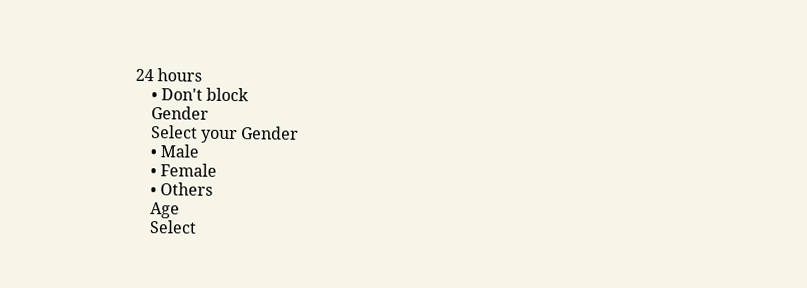24 hours
    • Don't block
    Gender
    Select your Gender
    • Male
    • Female
    • Others
    Age
    Select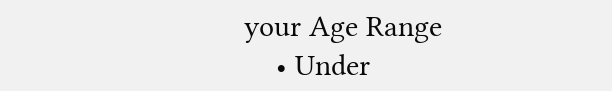your Age Range
    • Under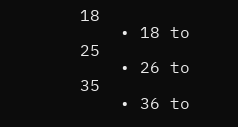18
    • 18 to 25
    • 26 to 35
    • 36 to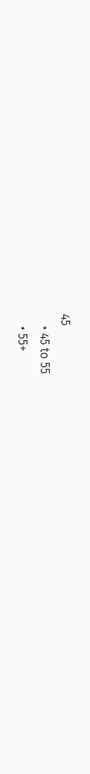45
    • 45 to 55
    • 55+